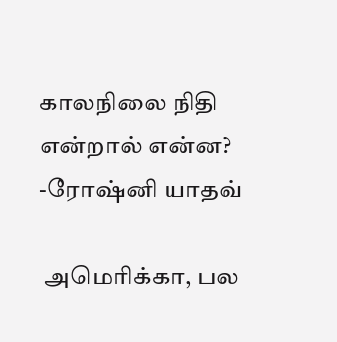காலநிலை நிதி என்றால் என்ன? -ரோஷ்னி யாதவ்

 அமெரிக்கா, பல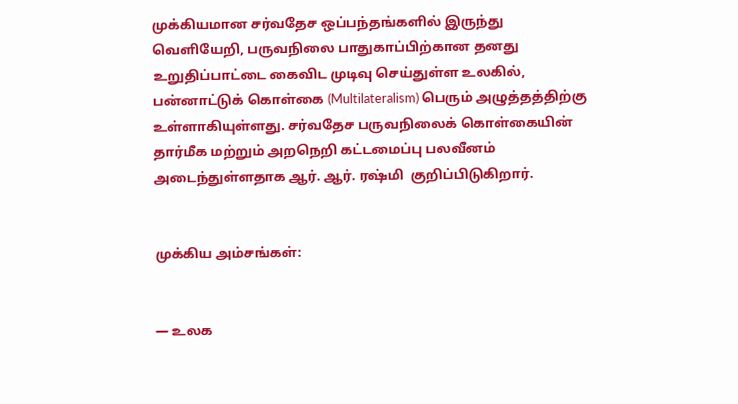முக்கியமான சர்வதேச ஒப்பந்தங்களில் இருந்து வெளியேறி, பருவநிலை பாதுகாப்பிற்கான தனது உறுதிப்பாட்டை கைவிட முடிவு செய்துள்ள உலகில், பன்னாட்டுக் கொள்கை (Multilateralism) பெரும் அழுத்தத்திற்கு உள்ளாகியுள்ளது. சர்வதேச பருவநிலைக் கொள்கையின் தார்மீக மற்றும் அறநெறி கட்டமைப்பு பலவீனம் அடைந்துள்ளதாக ஆர். ஆர். ரஷ்மி  குறிப்பிடுகிறார்.


முக்கிய அம்சங்கள்:


— உலக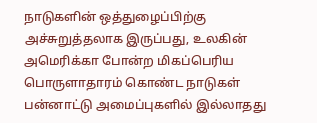நாடுகளின் ஒத்துழைப்பிற்கு அச்சுறுத்தலாக இருப்பது, உலகின் அமெரிக்கா போன்ற மிகப்பெரிய பொருளாதாரம் கொண்ட நாடுகள் பன்னாட்டு அமைப்புகளில் இல்லாதது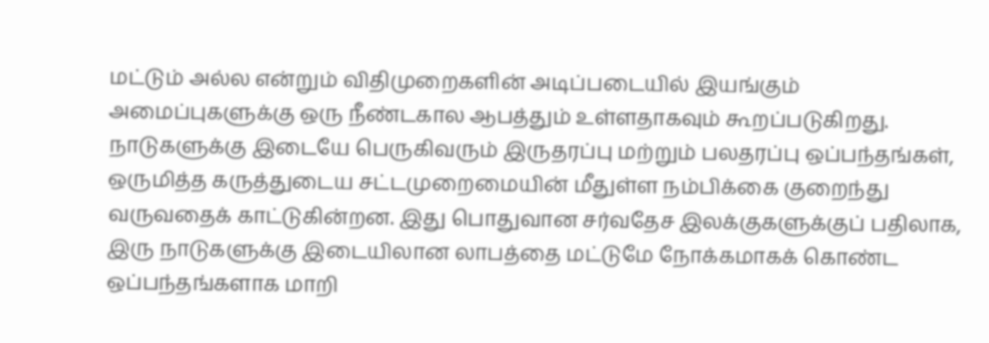மட்டும் அல்ல என்றும் விதிமுறைகளின் அடிப்படையில் இயங்கும் அமைப்புகளுக்கு ஒரு நீண்டகால ஆபத்தும் உள்ளதாகவும் கூறப்படுகிறது. நாடுகளுக்கு இடையே பெருகிவரும் இருதரப்பு மற்றும் பலதரப்பு ஒப்பந்தங்கள், ஒருமித்த கருத்துடைய சட்டமுறைமையின் மீதுள்ள நம்பிக்கை குறைந்து வருவதைக் காட்டுகின்றன. இது பொதுவான சர்வதேச இலக்குகளுக்குப் பதிலாக, இரு நாடுகளுக்கு இடையிலான லாபத்தை மட்டுமே நோக்கமாகக் கொண்ட ஒப்பந்தங்களாக மாறி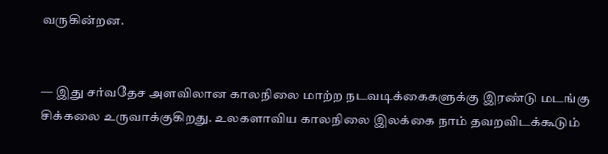வருகின்றன.


— இது சர்வதேச அளவிலான காலநிலை மாற்ற நடவடிக்கைகளுக்கு இரண்டு மடங்கு சிக்கலை உருவாக்குகிறது. உலகளாவிய காலநிலை இலக்கை நாம் தவறவிடக்கூடும்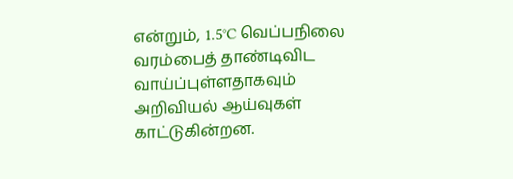என்றும், 1.5°C வெப்பநிலை வரம்பைத் தாண்டிவிட வாய்ப்புள்ளதாகவும் அறிவியல் ஆய்வுகள் காட்டுகின்றன.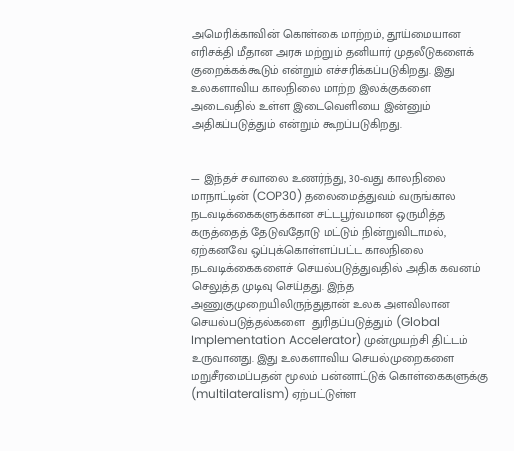அமெரிக்காவின் கொள்கை மாற்றம், தூய்மையான எரிசக்தி மீதான அரசு மற்றும் தனியார் முதலீடுகளைக் குறைக்கக்கூடும் என்றும் எச்சரிக்கப்படுகிறது. இது உலகளாவிய காலநிலை மாற்ற இலக்குகளை அடைவதில் உள்ள இடைவெளியை இன்னும் அதிகப்படுத்தும் என்றும் கூறப்படுகிறது.


— இந்தச் சவாலை உணர்ந்து, 30-வது காலநிலை மாநாட்டின் (COP30) தலைமைத்துவம் வருங்கால நடவடிக்கைகளுக்கான சட்டபூர்வமான ஒருமித்த கருத்தைத் தேடுவதோடு மட்டும் நின்றுவிடாமல், ஏற்கனவே ஒப்புக்கொள்ளப்பட்ட காலநிலை நடவடிக்கைகளைச் செயல்படுத்துவதில் அதிக கவனம் செலுத்த முடிவு செய்தது. இந்த அணுகுமுறையிலிருந்துதான் உலக அளவிலான செயல்படுத்தல்களை  துரிதப்படுத்தும் (Global Implementation Accelerator) முன்முயற்சி திட்டம் உருவானது. இது உலகளாவிய செயல்முறைகளை மறுசீரமைப்பதன் மூலம் பன்னாட்டுக் கொள்கைகளுக்கு (multilateralism) ஏற்பட்டுள்ள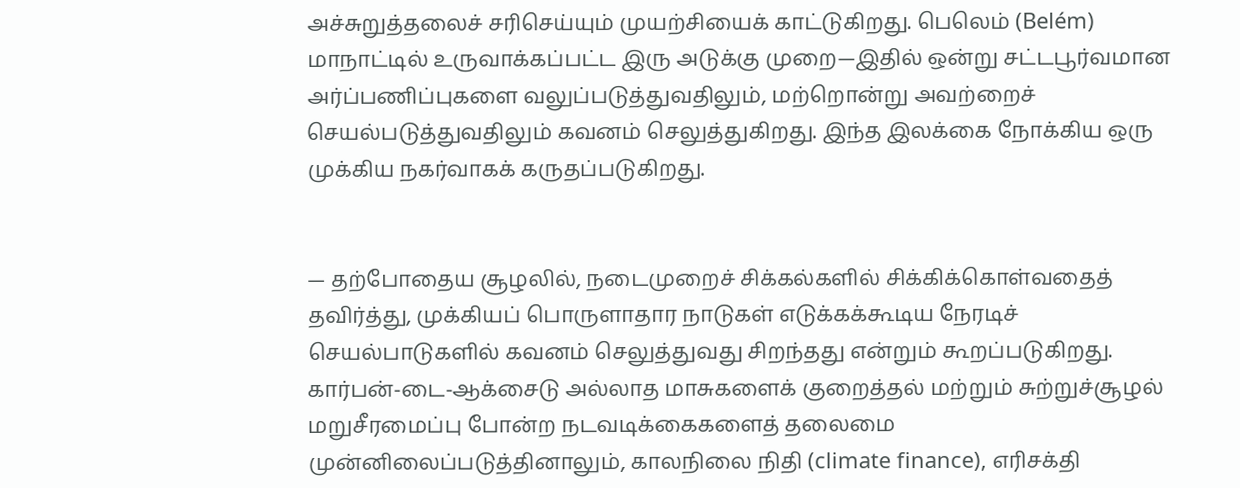அச்சுறுத்தலைச் சரிசெய்யும் முயற்சியைக் காட்டுகிறது. பெலெம் (Belém) மாநாட்டில் உருவாக்கப்பட்ட இரு அடுக்கு முறை—இதில் ஒன்று சட்டபூர்வமான அர்ப்பணிப்புகளை வலுப்படுத்துவதிலும், மற்றொன்று அவற்றைச் செயல்படுத்துவதிலும் கவனம் செலுத்துகிறது. இந்த இலக்கை நோக்கிய ஒரு முக்கிய நகர்வாகக் கருதப்படுகிறது.


— தற்போதைய சூழலில், நடைமுறைச் சிக்கல்களில் சிக்கிக்கொள்வதைத் தவிர்த்து, முக்கியப் பொருளாதார நாடுகள் எடுக்கக்கூடிய நேரடிச் செயல்பாடுகளில் கவனம் செலுத்துவது சிறந்தது என்றும் கூறப்படுகிறது. கார்பன்-டை-ஆக்சைடு அல்லாத மாசுகளைக் குறைத்தல் மற்றும் சுற்றுச்சூழல் மறுசீரமைப்பு போன்ற நடவடிக்கைகளைத் தலைமை முன்னிலைப்படுத்தினாலும், காலநிலை நிதி (climate finance), எரிசக்தி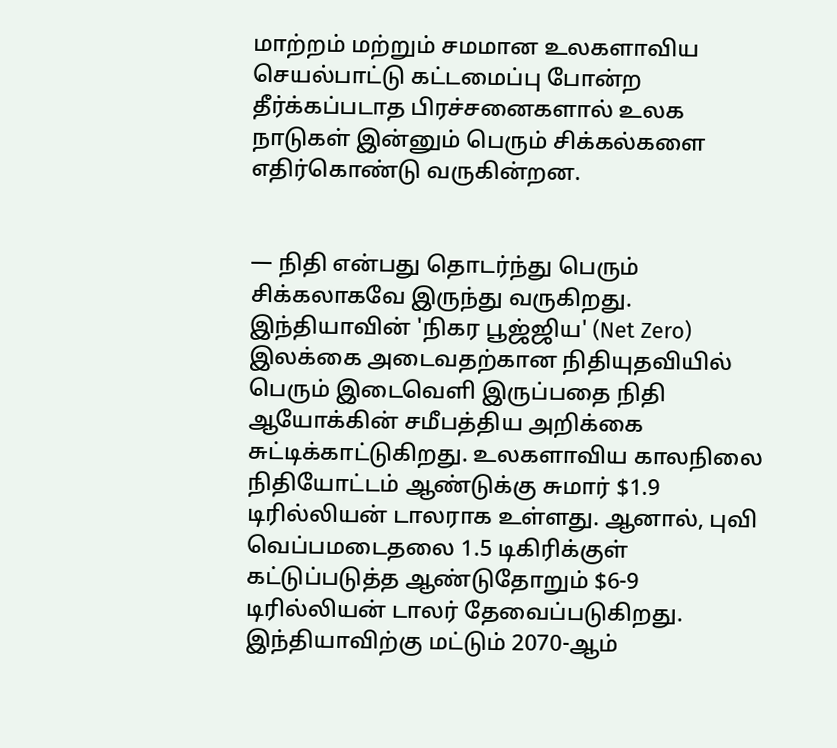மாற்றம் மற்றும் சமமான உலகளாவிய செயல்பாட்டு கட்டமைப்பு போன்ற தீர்க்கப்படாத பிரச்சனைகளால் உலக நாடுகள் இன்னும் பெரும் சிக்கல்களை எதிர்கொண்டு வருகின்றன.


— நிதி என்பது தொடர்ந்து பெரும் சிக்கலாகவே இருந்து வருகிறது. இந்தியாவின் 'நிகர பூஜ்ஜிய' (Net Zero) இலக்கை அடைவதற்கான நிதியுதவியில் பெரும் இடைவெளி இருப்பதை நிதி ஆயோக்கின் சமீபத்திய அறிக்கை சுட்டிக்காட்டுகிறது. உலகளாவிய காலநிலை நிதியோட்டம் ஆண்டுக்கு சுமார் $1.9 டிரில்லியன் டாலராக உள்ளது. ஆனால், புவி வெப்பமடைதலை 1.5 டிகிரிக்குள் கட்டுப்படுத்த ஆண்டுதோறும் $6-9 டிரில்லியன் டாலர் தேவைப்படுகிறது. இந்தியாவிற்கு மட்டும் 2070-ஆம்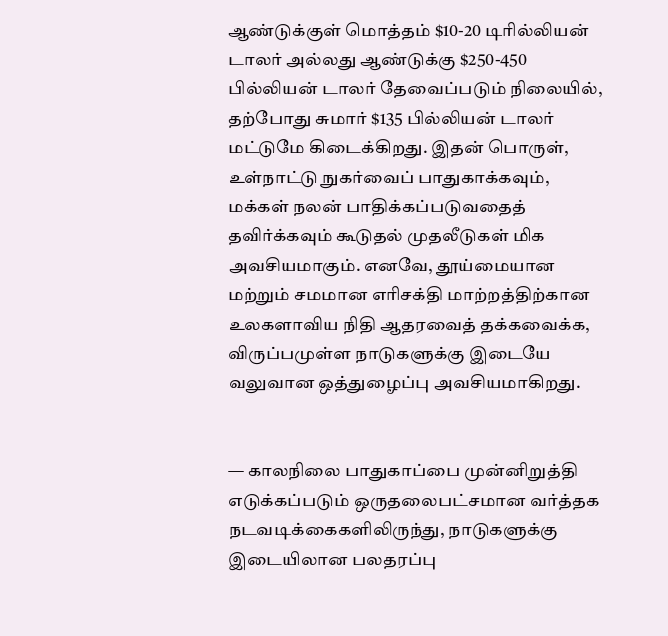ஆண்டுக்குள் மொத்தம் $10-20 டிரில்லியன் டாலர் அல்லது ஆண்டுக்கு $250-450 பில்லியன் டாலர் தேவைப்படும் நிலையில், தற்போது சுமார் $135 பில்லியன் டாலர் மட்டுமே கிடைக்கிறது. இதன் பொருள், உள்நாட்டு நுகர்வைப் பாதுகாக்கவும், மக்கள் நலன் பாதிக்கப்படுவதைத் தவிர்க்கவும் கூடுதல் முதலீடுகள் மிக அவசியமாகும். எனவே, தூய்மையான மற்றும் சமமான எரிசக்தி மாற்றத்திற்கான உலகளாவிய நிதி ஆதரவைத் தக்கவைக்க, விருப்பமுள்ள நாடுகளுக்கு இடையே வலுவான ஒத்துழைப்பு அவசியமாகிறது.


— காலநிலை பாதுகாப்பை முன்னிறுத்தி எடுக்கப்படும் ஒருதலைபட்சமான வர்த்தக நடவடிக்கைகளிலிருந்து, நாடுகளுக்கு இடையிலான பலதரப்பு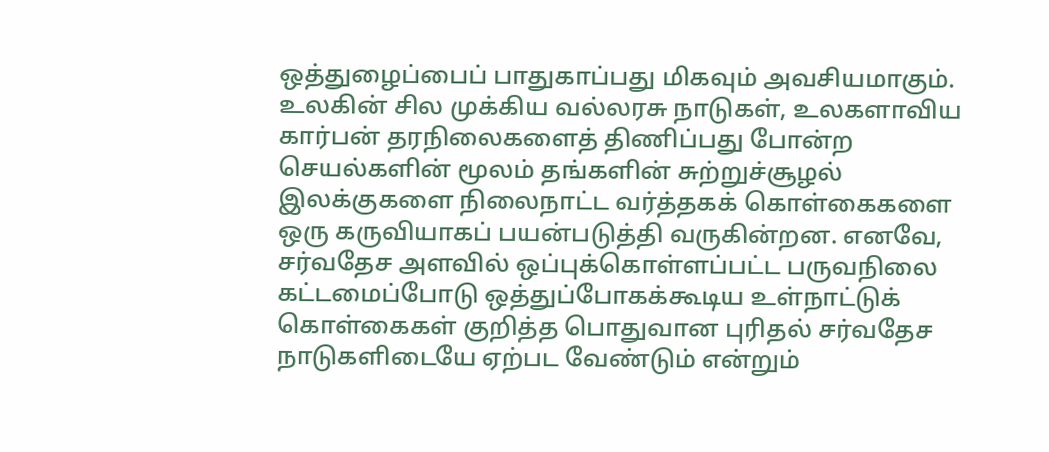ஒத்துழைப்பைப் பாதுகாப்பது மிகவும் அவசியமாகும். உலகின் சில முக்கிய வல்லரசு நாடுகள், உலகளாவிய கார்பன் தரநிலைகளைத் திணிப்பது போன்ற செயல்களின் மூலம் தங்களின் சுற்றுச்சூழல் இலக்குகளை நிலைநாட்ட வர்த்தகக் கொள்கைகளை ஒரு கருவியாகப் பயன்படுத்தி வருகின்றன. எனவே, சர்வதேச அளவில் ஒப்புக்கொள்ளப்பட்ட பருவநிலை கட்டமைப்போடு ஒத்துப்போகக்கூடிய உள்நாட்டுக் கொள்கைகள் குறித்த பொதுவான புரிதல் சர்வதேச நாடுகளிடையே ஏற்பட வேண்டும் என்றும்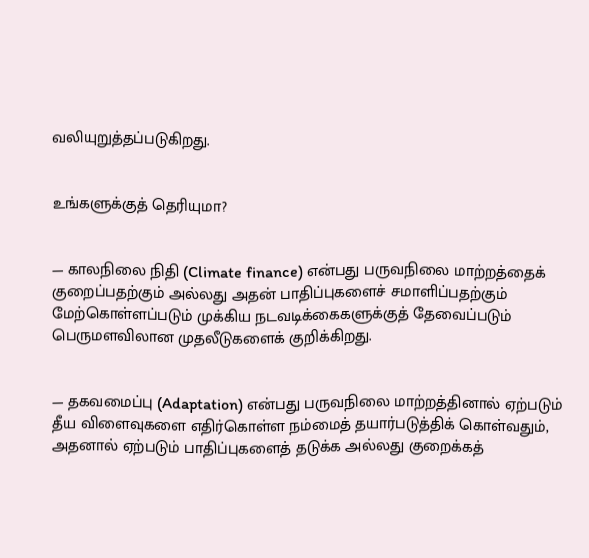வலியுறுத்தப்படுகிறது.


உங்களுக்குத் தெரியுமா?


— காலநிலை நிதி (Climate finance) என்பது பருவநிலை மாற்றத்தைக் குறைப்பதற்கும் அல்லது அதன் பாதிப்புகளைச் சமாளிப்பதற்கும் மேற்கொள்ளப்படும் முக்கிய நடவடிக்கைகளுக்குத் தேவைப்படும் பெருமளவிலான முதலீடுகளைக் குறிக்கிறது.


— தகவமைப்பு (Adaptation) என்பது பருவநிலை மாற்றத்தினால் ஏற்படும் தீய விளைவுகளை எதிர்கொள்ள நம்மைத் தயார்படுத்திக் கொள்வதும், அதனால் ஏற்படும் பாதிப்புகளைத் தடுக்க அல்லது குறைக்கத்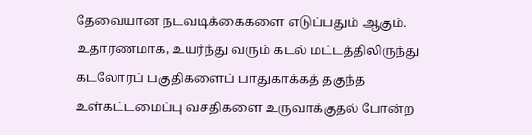தேவையான நடவடிக்கைகளை எடுப்பதும் ஆகும். உதாரணமாக, உயர்ந்து வரும் கடல் மட்டத்திலிருந்து கடலோரப் பகுதிகளைப் பாதுகாக்கத் தகுந்த உள்கட்டமைப்பு வசதிகளை உருவாக்குதல் போன்ற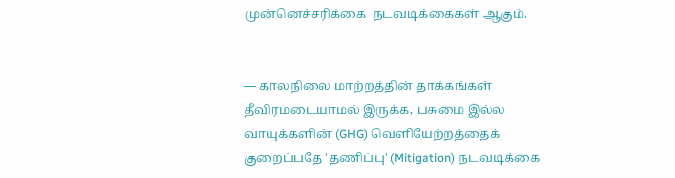முன்னெச்சரிக்கை  நடவடிக்கைகள் ஆகும்.


— காலநிலை மாற்றத்தின் தாக்கங்கள் தீவிரமடையாமல் இருக்க, பசுமை இல்ல வாயுக்களின் (GHG) வெளியேற்றத்தைக் குறைப்பதே 'தணிப்பு' (Mitigation) நடவடிக்கை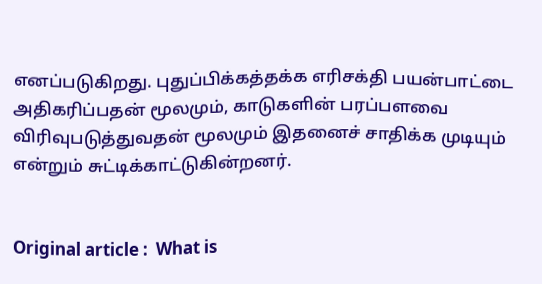எனப்படுகிறது. புதுப்பிக்கத்தக்க எரிசக்தி பயன்பாட்டை அதிகரிப்பதன் மூலமும், காடுகளின் பரப்பளவை விரிவுபடுத்துவதன் மூலமும் இதனைச் சாதிக்க முடியும் என்றும் சுட்டிக்காட்டுகின்றனர்.


Original article :  What is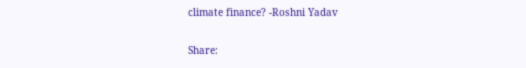climate finance? -Roshni Yadav

Share: